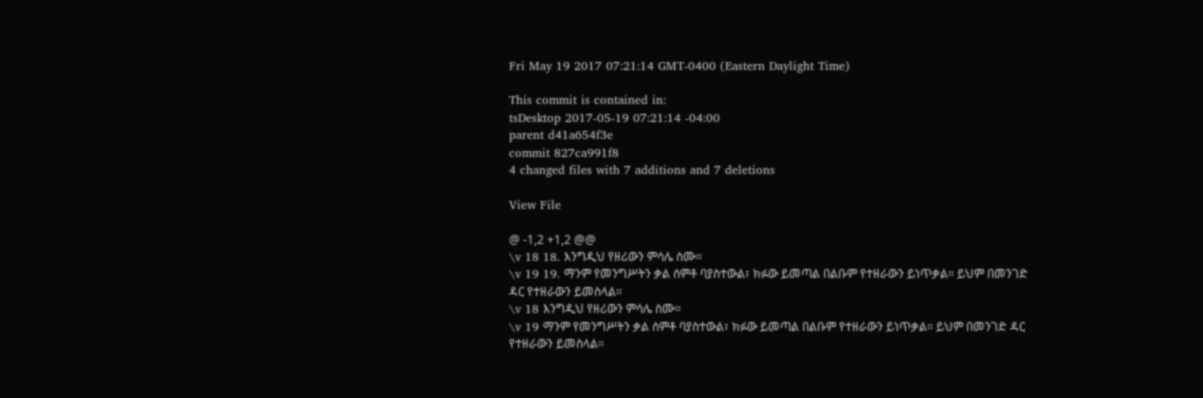Fri May 19 2017 07:21:14 GMT-0400 (Eastern Daylight Time)

This commit is contained in:
tsDesktop 2017-05-19 07:21:14 -04:00
parent d41a654f3e
commit 827ca991f8
4 changed files with 7 additions and 7 deletions

View File

@ -1,2 +1,2 @@
\v 18 18. እንግዲህ የዘሪውን ምሳሌ ስሙ።
\v 19 19. ማንም የመንግሥትን ቃል ሰምቶ ባያስተውል፣ ክፉው ይመጣል በልቡም የተዘራውን ይነጥቃል። ይህም በመንገድ ዳር የተዘራውን ይመስላል።
\v 18 እንግዲህ የዘሪውን ምሳሌ ስሙ።
\v 19 ማንም የመንግሥትን ቃል ሰምቶ ባያስተውል፣ ክፉው ይመጣል በልቡም የተዘራውን ይነጥቃል። ይህም በመንገድ ዳር የተዘራውን ይመስላል።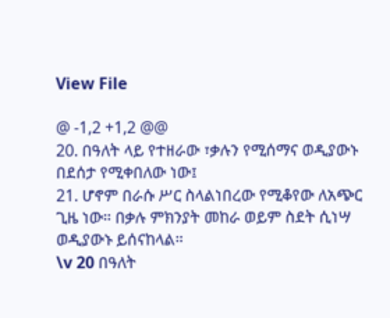View File

@ -1,2 +1,2 @@
20. በዓለት ላይ የተዘራው ፣ቃሉን የሚሰማና ወዲያውኑ በደሰታ የሚቀበለው ነው፤
21. ሆኖም በራሱ ሥር ስላልነበረው የሚቆየው ለአጭር ጊዜ ነው። በቃሉ ምክንያት መከራ ወይም ስደት ሲነሣ ወዲያውኑ ይሰናከላል።
\v 20 በዓለት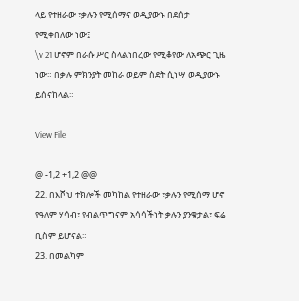ላይ የተዘራው ፣ቃሉን የሚሰማና ወዲያውኑ በደሰታ የሚቀበለው ነው፤
\v 21 ሆኖም በራሱ ሥር ስላልነበረው የሚቆየው ለአጭር ጊዜ ነው። በቃሉ ምክንያት መከራ ወይም ስደት ሲነሣ ወዲያውኑ ይሰናከላል።

View File

@ -1,2 +1,2 @@
22. በእሾህ ተክሎች መካከል የተዘራው ፣ቃሉን የሚሰማ ሆኖ የዓለም ሃሳብ፣ የብልጥግናም አሳሳችነት ቃሉን ያንቁታል፣ ፍሬ ቢስም ይሆናል።
23. በመልካም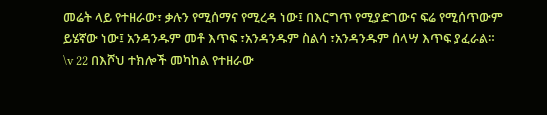መሬት ላይ የተዘራው፣ ቃሉን የሚሰማና የሚረዳ ነው፤ በእርግጥ የሚያድገውና ፍሬ የሚሰጥውም ይሄኛው ነው፤ አንዳንዱም መቶ እጥፍ ፣አንዳንዱም ስልሳ ፣አንዳንዱም ሰላሣ እጥፍ ያፈራል።
\v 22 በእሾህ ተክሎች መካከል የተዘራው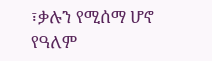፣ቃሉን የሚሰማ ሆኖ የዓለም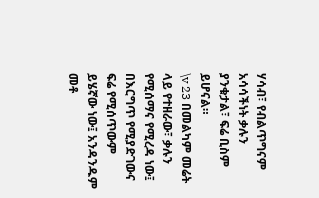ሃሳብ፣ የብልጥግናም አሳሳችነት ቃሉን ያንቁታል፣ ፍሬ ቢስም ይሆናል።
\v 23 በመልካም መሬት ላይ የተዘራው፣ ቃሉን የሚሰማና የሚረዳ ነው፤ በእርግጥ የሚያድገውና ፍሬ የሚሰጥውም ይሄኛው ነው፤ አንዳንዱም መቶ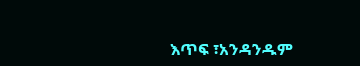እጥፍ ፣አንዳንዱም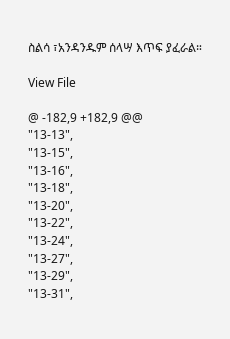ስልሳ ፣አንዳንዱም ሰላሣ እጥፍ ያፈራል።

View File

@ -182,9 +182,9 @@
"13-13",
"13-15",
"13-16",
"13-18",
"13-20",
"13-22",
"13-24",
"13-27",
"13-29",
"13-31",